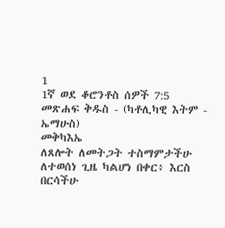1
1ኛ ወደ ቆሮንቶስ ሰዎች 7:5
መጽሐፍ ቅዱስ - (ካቶሊካዊ እትም - ኤማሁስ)
መቅካእኤ
ለጸሎት ለመትጋት ተስማምታችሁ ለተወሰነ ጊዜ ካልሆነ በቀር፥ እርስ በርሳችሁ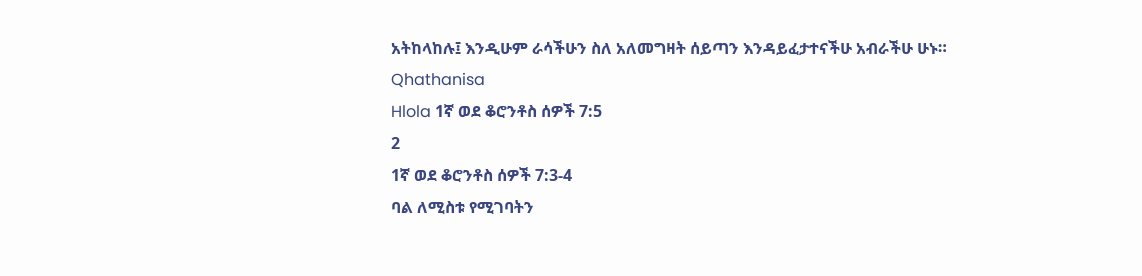አትከላከሉ፤ እንዲሁም ራሳችሁን ስለ አለመግዛት ሰይጣን እንዳይፈታተናችሁ አብራችሁ ሁኑ።
Qhathanisa
Hlola 1ኛ ወደ ቆሮንቶስ ሰዎች 7:5
2
1ኛ ወደ ቆሮንቶስ ሰዎች 7:3-4
ባል ለሚስቱ የሚገባትን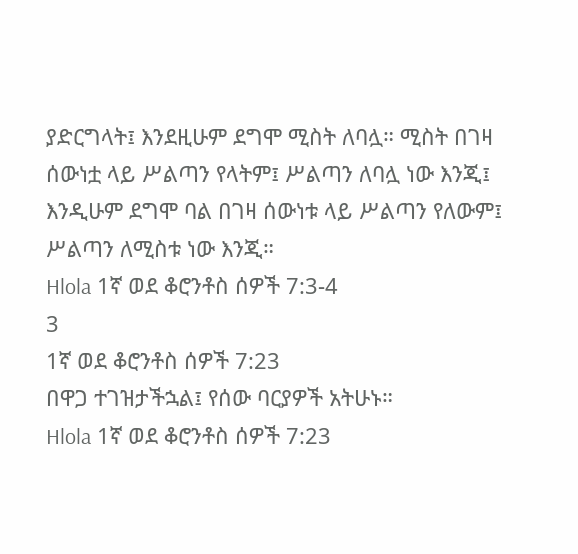ያድርግላት፤ እንደዚሁም ደግሞ ሚስት ለባሏ። ሚስት በገዛ ሰውነቷ ላይ ሥልጣን የላትም፤ ሥልጣን ለባሏ ነው እንጂ፤ እንዲሁም ደግሞ ባል በገዛ ሰውነቱ ላይ ሥልጣን የለውም፤ ሥልጣን ለሚስቱ ነው እንጂ።
Hlola 1ኛ ወደ ቆሮንቶስ ሰዎች 7:3-4
3
1ኛ ወደ ቆሮንቶስ ሰዎች 7:23
በዋጋ ተገዝታችኋል፤ የሰው ባርያዎች አትሁኑ።
Hlola 1ኛ ወደ ቆሮንቶስ ሰዎች 7:23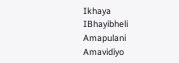Ikhaya
IBhayibheli
Amapulani
Amavidiyo